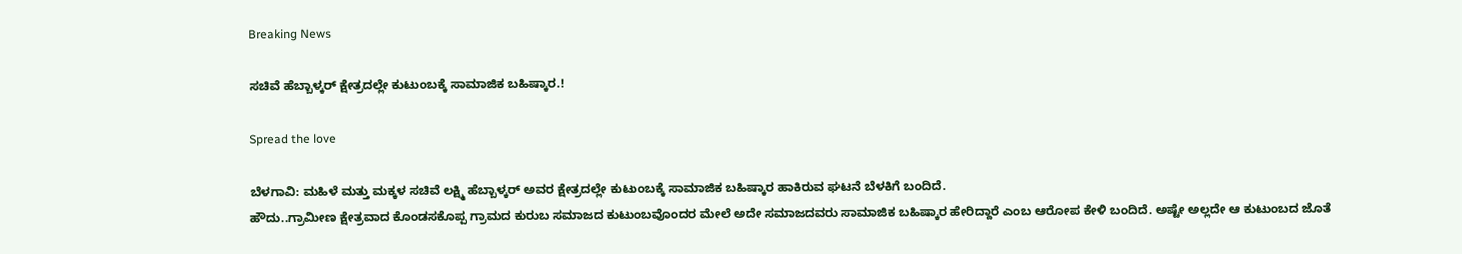Breaking News

ಸಚಿವೆ ಹೆಬ್ಬಾಳ್ಕರ್ ಕ್ಷೇತ್ರದಲ್ಲೇ ಕುಟುಂಬಕ್ಕೆ ಸಾಮಾಜಿಕ ಬಹಿಷ್ಕಾರ.!

Spread the love

ಬೆಳಗಾವಿ: ಮಹಿಳೆ ಮತ್ತು ಮಕ್ಕಳ ಸಚಿವೆ ಲಕ್ಷ್ಮಿ ಹೆಬ್ಬಾಳ್ಕರ್ ಅವರ ಕ್ಷೇತ್ರದಲ್ಲೇ ಕುಟುಂಬಕ್ಕೆ ಸಾಮಾಜಿಕ ಬಹಿಷ್ಕಾರ ಹಾಕಿರುವ ಘಟನೆ ಬೆಳಕಿಗೆ ಬಂದಿದೆ.
ಹೌದು..ಗ್ರಾಮೀಣ ಕ್ಷೇತ್ರವಾದ ಕೊಂಡಸಕೊಪ್ಪ ಗ್ರಾಮದ ಕುರುಬ ಸಮಾಜದ ಕುಟುಂಬವೊಂದರ ಮೇಲೆ ಅದೇ ಸಮಾಜದವರು ಸಾಮಾಜಿಕ ಬಹಿಷ್ಕಾರ ಹೇರಿದ್ದಾರೆ ಎಂಬ ಆರೋಪ ಕೇಳಿ ಬಂದಿದೆ. ಅಷ್ಟೇ ಅಲ್ಲದೇ ಆ ಕುಟುಂಬದ ಜೊತೆ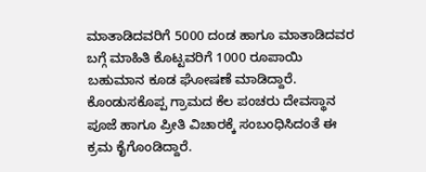ಮಾತಾಡಿದವರಿಗೆ 5000 ದಂಡ ಹಾಗೂ ಮಾತಾಡಿದವರ ಬಗ್ಗೆ ಮಾಹಿತಿ ಕೊಟ್ಟವರಿಗೆ 1000 ರೂಪಾಯಿ ಬಹುಮಾನ ಕೂಡ ಘೋಷಣೆ ಮಾಡಿದ್ದಾರೆ.
ಕೊಂಡುಸಕೊಪ್ಪ ಗ್ರಾಮದ ಕೆಲ ಪಂಚರು ದೇವಸ್ಥಾನ ಪೂಜೆ ಹಾಗೂ ಪ್ರೀತಿ ವಿಚಾರಕ್ಕೆ ಸಂಬಂಧಿಸಿದಂತೆ ಈ ಕ್ರಮ ಕೈಗೊಂಡಿದ್ದಾರೆ.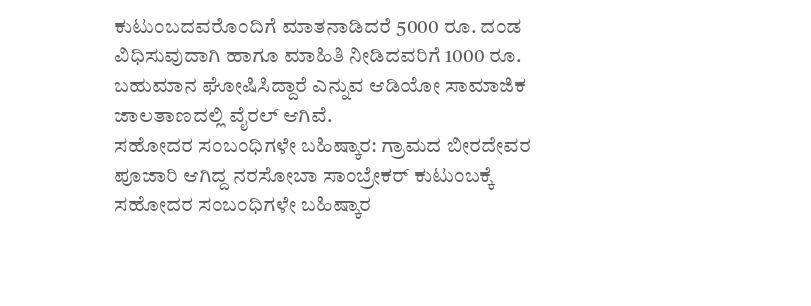ಕುಟುಂಬದವರೊಂದಿಗೆ ಮಾತನಾಡಿದರೆ 5000 ರೂ. ದಂಡ ವಿಧಿಸುವುದಾಗಿ ಹಾಗೂ ಮಾಹಿತಿ ನೀಡಿದವರಿಗೆ 1000 ರೂ. ಬಹುಮಾನ ಘೋಷಿಸಿದ್ದಾರೆ ಎನ್ನುವ ಆಡಿಯೋ ಸಾಮಾಜಿಕ ಜಾಲತಾಣದಲ್ಲಿ ವೈರಲ್ ಆಗಿವೆ.
ಸಹೋದರ ಸಂಬಂಧಿಗಳೇ ಬಹಿಷ್ಕಾರ: ಗ್ರಾಮದ ಬೀರದೇವರ ಪೂಜಾರಿ ಆಗಿದ್ದ ನರಸೋಬಾ ಸಾಂಬ್ರೇಕರ್ ಕುಟುಂಬಕ್ಕೆ ಸಹೋದರ ಸಂಬಂಧಿಗಳೇ ಬಹಿಷ್ಕಾರ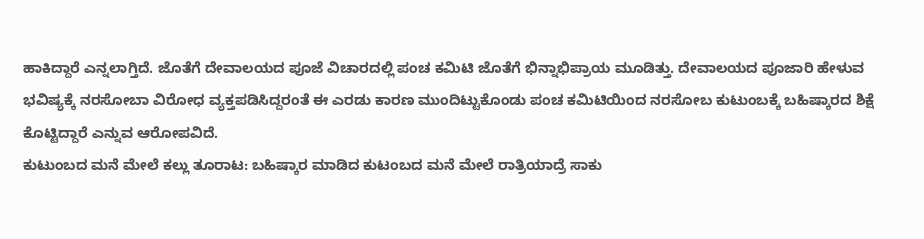ಹಾಕಿದ್ದಾರೆ ಎನ್ನಲಾಗ್ತಿದೆ. ಜೊತೆಗೆ ದೇವಾಲಯದ ಪೂಜೆ ವಿಚಾರದಲ್ಲಿ ಪಂಚ ಕಮಿಟಿ ಜೊತೆಗೆ ಭಿನ್ನಾಭಿಪ್ರಾಯ ಮೂಡಿತ್ತು. ದೇವಾಲಯದ ಪೂಜಾರಿ ಹೇಳುವ ಭವಿಷ್ಯಕ್ಕೆ ನರಸೋಬಾ ವಿರೋಧ ವ್ಯಕ್ತಪಡಿಸಿದ್ದರಂತೆ ಈ ಎರಡು ಕಾರಣ ಮುಂದಿಟ್ಟುಕೊಂಡು ಪಂಚ ಕಮಿಟಿಯಿಂದ ನರಸೋಬ ಕುಟುಂಬಕ್ಕೆ ಬಹಿಷ್ಕಾರದ ಶಿಕ್ಷೆ ಕೊಟ್ಟಿದ್ದಾರೆ ಎನ್ನುವ ಆರೋಪವಿದೆ.
ಕುಟುಂಬದ ಮನೆ ಮೇಲೆ ಕಲ್ಲು ತೂರಾಟ: ಬಹಿಷ್ಕಾರ ಮಾಡಿದ ಕುಟಂಬದ ಮನೆ ಮೇಲೆ ರಾತ್ರಿಯಾದ್ರೆ ಸಾಕು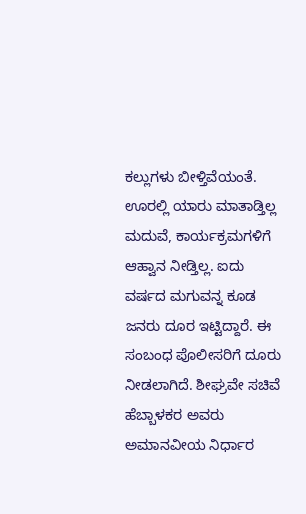ಕಲ್ಲುಗಳು ಬೀಳ್ತಿವೆಯಂತೆ. ಊರಲ್ಲಿ ಯಾರು ಮಾತಾಡ್ತಿಲ್ಲ ಮದುವೆ, ಕಾರ್ಯಕ್ರಮಗಳಿಗೆ ಆಹ್ವಾನ ನೀಡ್ತಿಲ್ಲ. ಐದು ವರ್ಷದ ಮಗುವನ್ನ ಕೂಡ ಜನರು ದೂರ ಇಟ್ಟಿದ್ದಾರೆ. ಈ ಸಂಬಂಧ ಪೊಲೀಸರಿಗೆ ದೂರು ನೀಡಲಾಗಿದೆ. ಶೀಘ್ರವೇ ಸಚಿವೆ ಹೆಬ್ಬಾಳಕರ ಅವರು ಅಮಾನವೀಯ ನಿರ್ಧಾರ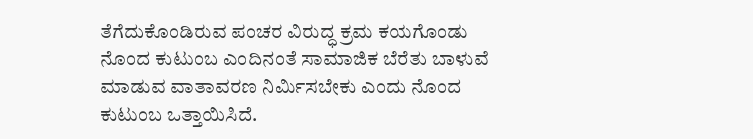ತೆಗೆದುಕೊಂಡಿರುವ ಪಂಚರ ವಿರುದ್ಧ ಕ್ರಮ ಕಯಗೊಂಡು ನೊಂದ ಕುಟುಂಬ ಎಂದಿನಂತೆ ಸಾಮಾಜಿಕ ಬೆರೆತು ಬಾಳುವೆ ಮಾಡುವ ವಾತಾವರಣ ನಿರ್ಮಿಸಬೇಕು ಎಂದು ನೊಂದ ಕುಟುಂಬ ಒತ್ತಾಯಿಸಿದೆ.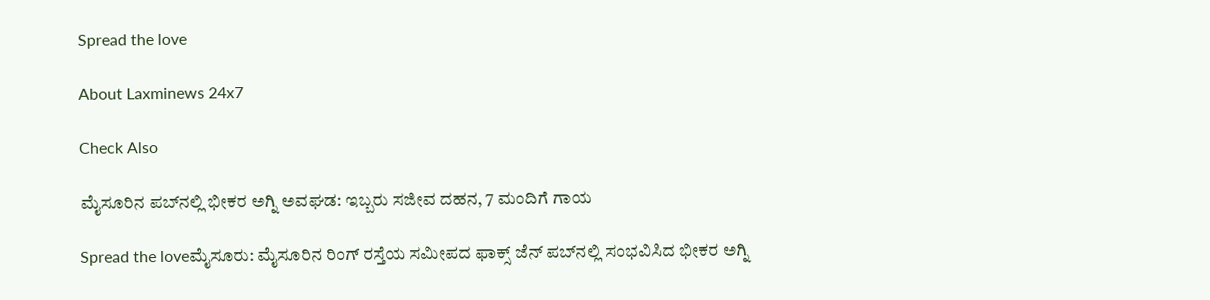Spread the love

About Laxminews 24x7

Check Also

ಮೈಸೂರಿನ ಪಬ್‌ನಲ್ಲಿ ಭೀಕರ ಅಗ್ನಿ ಅವಘಡ: ಇಬ್ಬರು ಸಜೀವ ದಹನ, 7 ಮಂದಿಗೆ ಗಾಯ

Spread the loveಮೈಸೂರು: ಮೈಸೂರಿನ ರಿಂಗ್ ರಸ್ತೆಯ ಸಮೀಪದ ಫಾಕ್ಸ್ ಜೆನ್ ಪಬ್‌ನಲ್ಲಿ ಸಂಭವಿಸಿದ ಭೀಕರ ಅಗ್ನಿ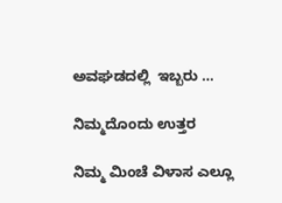ಅವಘಡದಲ್ಲಿ  ಇಬ್ಬರು …

ನಿಮ್ಮದೊಂದು ಉತ್ತರ

ನಿಮ್ಮ ಮಿಂಚೆ ವಿಳಾಸ ಎಲ್ಲೂ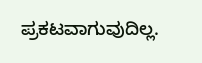ಪ್ರಕಟವಾಗುವುದಿಲ್ಲ.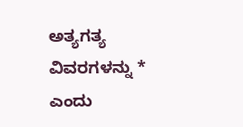ಅತ್ಯಗತ್ಯ ವಿವರಗಳನ್ನು * ಎಂದು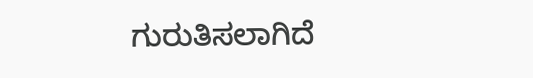ಗುರುತಿಸಲಾಗಿದೆ